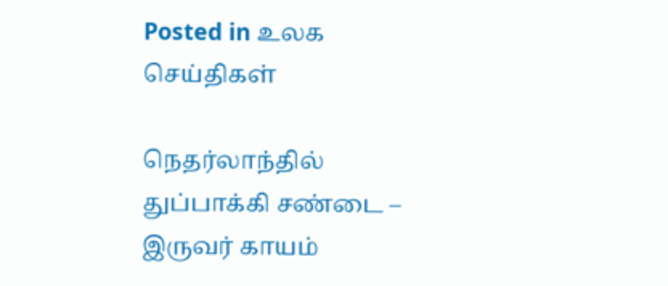Posted in உலக செய்திகள்

நெதர்லாந்தில் துப்பாக்கி சண்டை – இருவர் காயம்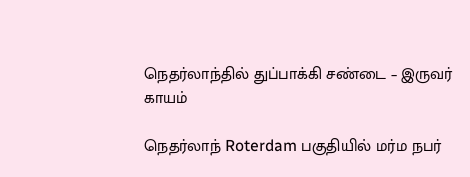நெதர்லாந்தில் துப்பாக்கி சண்டை – இருவர் காயம்

நெதர்லாந் Roterdam பகுதியில் மர்ம நபர்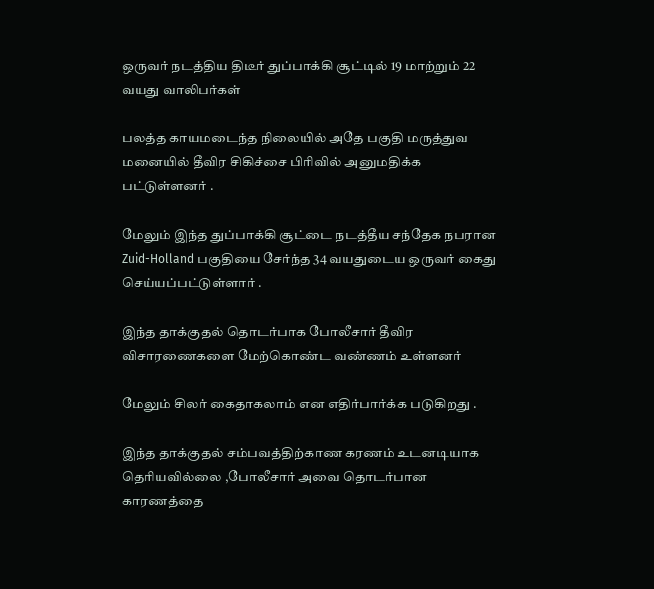ஒருவர் நடத்திய திடீர் துப்பாக்கி சூட்டில் 19 மாற்றும் 22 வயது வாலிபர்கள்

பலத்த காயமடைந்த நிலையில் அதே பகுதி மருத்துவ மனையில் தீவிர சிகிச்சை பிரிவில் அனுமதிக்க பட்டுள்ளனர் .

மேலும் இந்த துப்பாக்கி சூட்டை நடத்தீய சந்தேக நபரான Zuid-Holland பகுதியை சேர்ந்த 34 வயதுடைய ஒருவர் கைது செய்யப்பட்டுள்ளார் .

இந்த தாக்குதல் தொடர்பாக போலீசார் தீவிர விசாரணைகளை மேற்கொண்ட வண்ணம் உள்ளனர்

மேலும் சிலர் கைதாகலாம் என எதிர்பார்க்க படுகிறது .

இந்த தாக்குதல் சம்பவத்திற்காண கரணம் உடனடியாக தெரியவில்லை ,போலீசார் அவை தொடர்பான காரணத்தை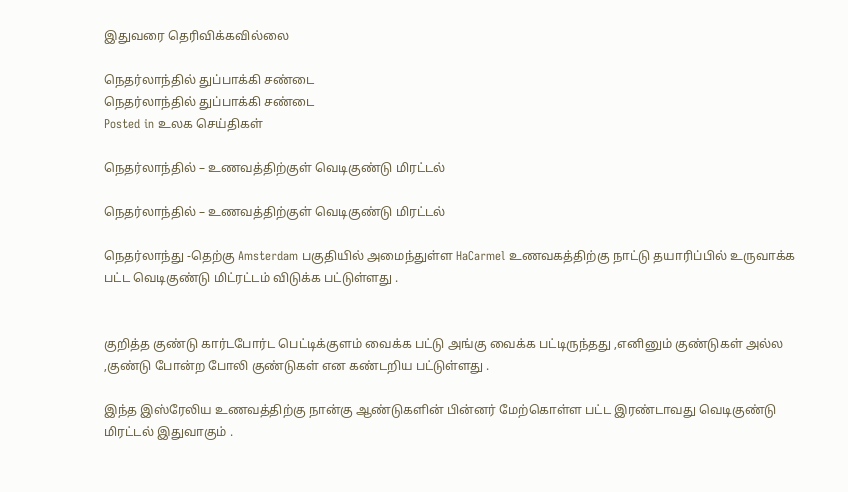இதுவரை தெரிவிக்கவில்லை

நெதர்லாந்தில் துப்பாக்கி சண்டை
நெதர்லாந்தில் துப்பாக்கி சண்டை
Posted in உலக செய்திகள்

நெதர்லாந்தில் – உணவத்திற்குள் வெடிகுண்டு மிரட்டல்

நெதர்லாந்தில் – உணவத்திற்குள் வெடிகுண்டு மிரட்டல்

நெதர்லாந்து -தெற்கு Amsterdam பகுதியில் அமைந்துள்ள HaCarmel உணவகத்திற்கு நாட்டு தயாரிப்பில் உருவாக்க பட்ட வெடிகுண்டு மிட்ரட்டம் விடுக்க பட்டுள்ளது .


குறித்த குண்டு கார்டபோர்ட பெட்டிக்குளம் வைக்க பட்டு அங்கு வைக்க பட்டிருந்தது ,எனினும் குண்டுகள் அல்ல ,குண்டு போன்ற போலி குண்டுகள் என கண்டறிய பட்டுள்ளது .

இந்த இஸ்ரேலிய உணவத்திற்கு நான்கு ஆண்டுகளின் பின்னர் மேற்கொள்ள பட்ட இரண்டாவது வெடிகுண்டு மிரட்டல் இதுவாகும் .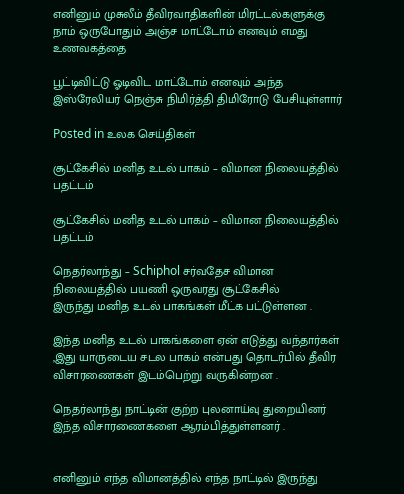எனினும் முசுலீம் தீவிரவாதிகளின் மிரட்டல்களுக்கு நாம் ஒருபோதும் அஞ்ச மாட்டோம் எனவும் எமது உணவகத்தை

பூட்டிவிட்டு ஓடிவிட மாட்டோம் எனவும் அந்த இஸ்ரேலியர் நெஞ்சு நிமிர்த்தி திமிரோடு பேசியுள்ளார்

Posted in உலக செய்திகள்

சூட்கேசில் மனித உடல் பாகம் – விமான நிலையத்தில் பதட்டம்

சூட்கேசில் மனித உடல் பாகம் – விமான நிலையத்தில் பதட்டம்

நெதர்லாந்து – Schiphol சர்வதேச விமான நிலையத்தில் பயணி ஒருவரது சூட்கேசில்
இருந்து மனித உடல் பாகங்கள் மீட்க பட்டுள்ளன .

இந்த மனித உடல் பாகங்களை ஏன் எடுத்து வந்தார்கள் ,இது யாருடைய சடல பாகம் என்பது தொடர்பில் தீவிர விசாரணைகள் இடம்பெற்று வருகின்றன .

நெதர்லாந்து நாட்டின் குற்ற புலனாய்வு துறையினர் இந்த விசாரணைகளை ஆரம்பித்துள்ளனர் .


எனினும் எந்த விமானத்தில் எந்த நாட்டில் இருந்து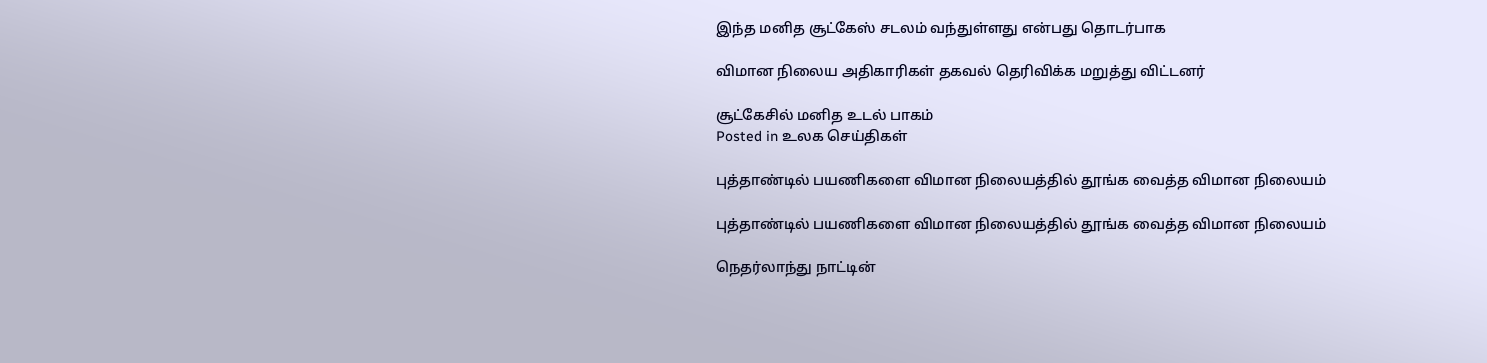இந்த மனித சூட்கேஸ் சடலம் வந்துள்ளது என்பது தொடர்பாக

விமான நிலைய அதிகாரிகள் தகவல் தெரிவிக்க மறுத்து விட்டனர்

சூட்கேசில் மனித உடல் பாகம்
Posted in உலக செய்திகள்

புத்தாண்டில் பயணிகளை விமான நிலையத்தில் தூங்க வைத்த விமான நிலையம்

புத்தாண்டில் பயணிகளை விமான நிலையத்தில் தூங்க வைத்த விமான நிலையம்

நெதர்லாந்து நாட்டின்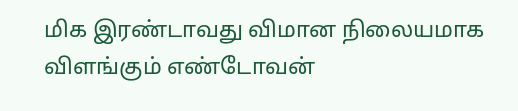மிக இரண்டாவது விமான நிலையமாக விளங்கும் எண்டோவன்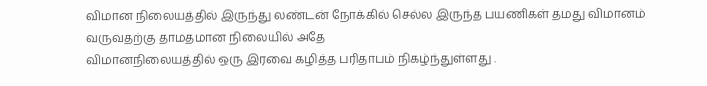விமான நிலையத்தில் இருந்து லண்டன் நோக்கில் செல்ல இருந்த பயணிகள் தமது விமானம் வருவதற்கு தாமதமான நிலையில் அதே
விமானநிலையத்தில் ஒரு இரவை கழித்த பரிதாபம் நிகழ்ந்துள்ளது .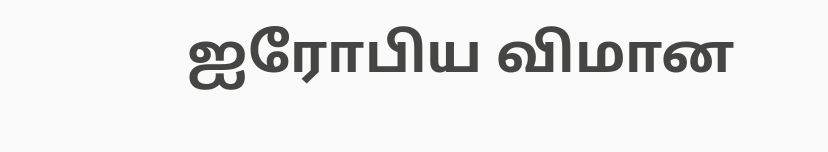ஐரோபிய விமான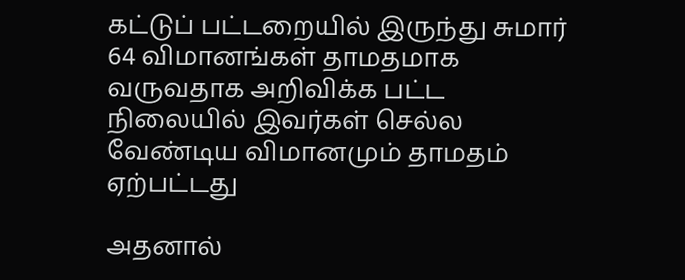கட்டுப் பட்டறையில் இருந்து சுமார் 64 விமானங்கள் தாமதமாக வருவதாக அறிவிக்க பட்ட நிலையில் இவர்கள் செல்ல வேண்டிய விமானமும் தாமதம் ஏற்பட்டது

அதனால்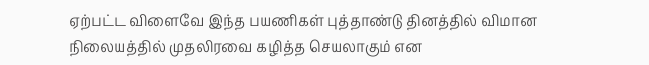ஏற்பட்ட விளைவே இந்த பயணிகள் புத்தாண்டு தினத்தில் விமான நிலையத்தில் முதலிரவை கழித்த செயலாகும் என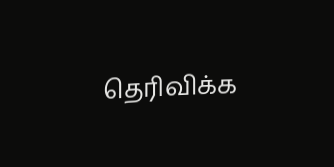தெரிவிக்க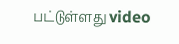பட்டுள்ளது video